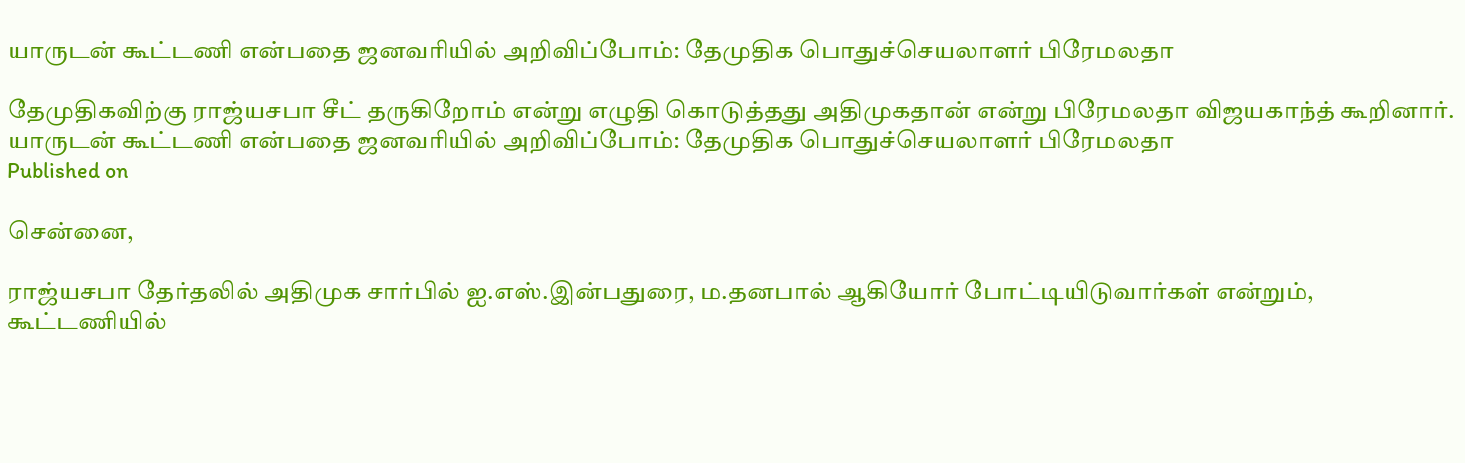யாருடன் கூட்டணி என்பதை ஜனவரியில் அறிவிப்போம்: தேமுதிக பொதுச்செயலாளர் பிரேமலதா

தேமுதிகவிற்கு ராஜ்யசபா சீட் தருகிறோம் என்று எழுதி கொடுத்தது அதிமுகதான் என்று பிரேமலதா விஜயகாந்த் கூறினார்.
யாருடன் கூட்டணி என்பதை ஜனவரியில் அறிவிப்போம்: தேமுதிக பொதுச்செயலாளர் பிரேமலதா
Published on

சென்னை,

ராஜ்யசபா தேர்தலில் அதிமுக சார்பில் ஐ.எஸ்.இன்பதுரை, ம.தனபால் ஆகியோர் போட்டியிடுவார்கள் என்றும், கூட்டணியில்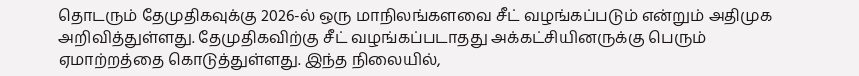தொடரும் தேமுதிகவுக்கு 2026-ல் ஒரு மாநிலங்களவை சீட் வழங்கப்படும் என்றும் அதிமுக அறிவித்துள்ளது. தேமுதிகவிற்கு சீட் வழங்கப்படாதது அக்கட்சியினருக்கு பெரும் ஏமாற்றத்தை கொடுத்துள்ளது. இந்த நிலையில்,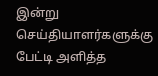இன்று செய்தியாளர்களுக்கு பேட்டி அளித்த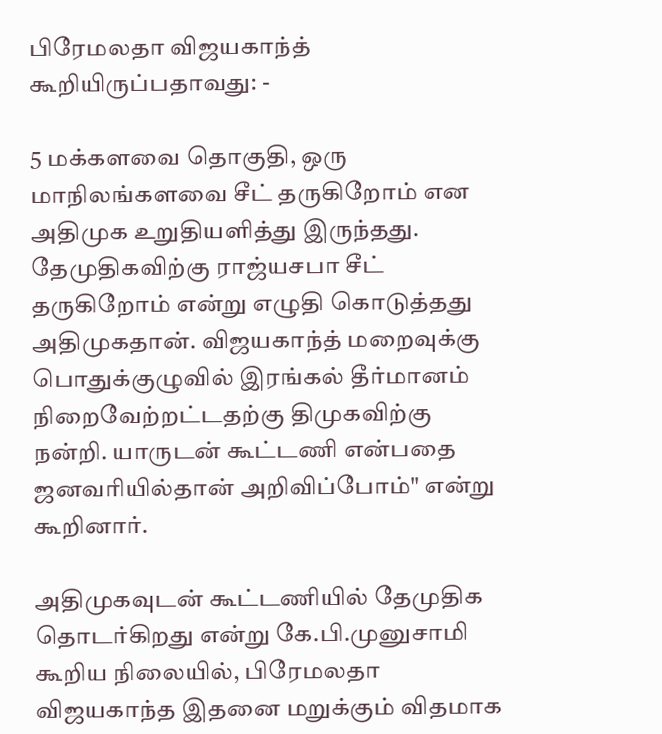பிரேமலதா விஜயகாந்த் கூறியிருப்பதாவது: -

5 மக்களவை தொகுதி, ஒரு மாநிலங்களவை சீட் தருகிறோம் என அதிமுக உறுதியளித்து இருந்தது. தேமுதிகவிற்கு ராஜ்யசபா சீட் தருகிறோம் என்று எழுதி கொடுத்தது அதிமுகதான். விஜயகாந்த் மறைவுக்கு பொதுக்குழுவில் இரங்கல் தீர்மானம் நிறைவேற்றட்டதற்கு திமுகவிற்கு நன்றி. யாருடன் கூட்டணி என்பதை ஜனவரியில்தான் அறிவிப்போம்" என்று கூறினார்.

அதிமுகவுடன் கூட்டணியில் தேமுதிக தொடர்கிறது என்று கே.பி.முனுசாமி கூறிய நிலையில், பிரேமலதா விஜயகாந்த இதனை மறுக்கும் விதமாக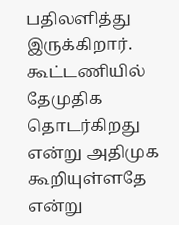பதிலளித்து இருக்கிறார். கூட்டணியில் தேமுதிக தொடர்கிறது என்று அதிமுக கூறியுள்ளதே என்று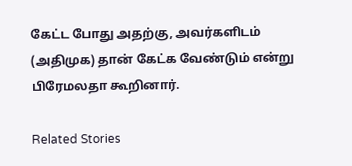கேட்ட போது அதற்கு, அவர்களிடம் (அதிமுக) தான் கேட்க வேண்டும் என்று பிரேமலதா கூறினார்.

Related Stories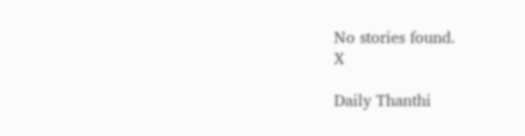No stories found.
X

Daily Thanthi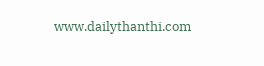www.dailythanthi.com